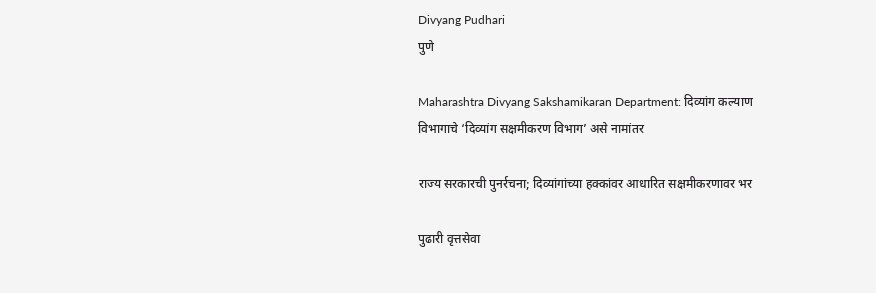Divyang Pudhari
पुणे

Maharashtra Divyang Sakshamikaran Department: दिव्यांग कल्याण विभागाचे ‘दिव्यांग सक्षमीकरण विभाग’ असे नामांतर

राज्य सरकारची पुनर्रचना; दिव्यांगांच्या हक्कांवर आधारित सक्षमीकरणावर भर

पुढारी वृत्तसेवा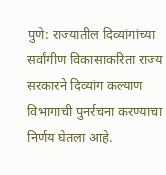पुणे: राज्यातील दिव्यांगांच्या सर्वांगीण विकासाकरिता राज्य सरकारने दिव्यांग कल्याण विभागाची पुनर्रचना करण्याचा निर्णय घेतला आहे.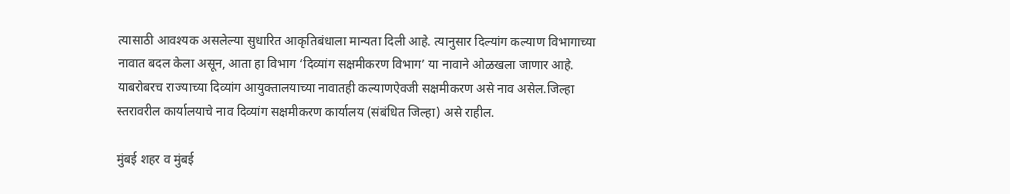त्यासाठी आवश्यक असलेल्या सुधारित आकृतिबंधाला मान्यता दिली आहे. त्यानुसार दिल्यांग कल्याण विभागाच्या नावात बदल केला असून, आता हा विभाग ‌‘दिव्यांग सक्षमीकरण विभाग‌’ या नावाने ओळखला जाणार आहे. याबरोबरच राज्याच्या दिव्यांग आयुक्तालयाच्या नावातही कल्याणऐवजी सक्षमीकरण असे नाव असेल.जिल्हा स्तरावरील कार्यालयाचे नाव दिव्यांग सक्षमीकरण कार्यालय (संबंधित जिल्हा) असे राहील.

मुंबई शहर व मुंबई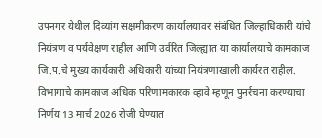उपनगर येथील दिव्यांग सक्षमीकरण कार्यालयावर संबंधित जिल्हाधिकारी यांचे नियंत्रण व पर्यवेक्षण राहील आणि उर्वरित जिल्ह्यात या कार्यालयाचे कामकाज जि.प.चे मुख्य कार्यकारी अधिकारी यांच्या नियंत्रणाखाली कार्यरत राहील. विभागाचे कामकाज अधिक परिणामकारक व्हावे म्हणून पुनर्रचना करण्याचा निर्णय 13 मार्च 2026 रोजी घेण्यात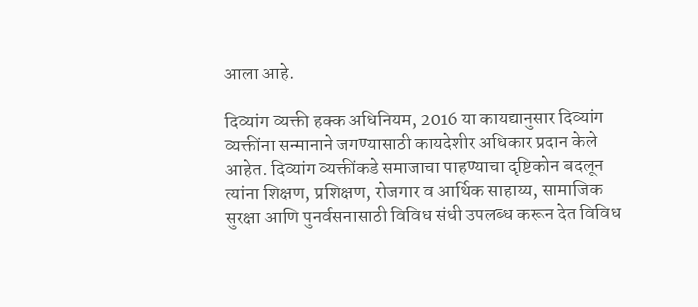आला आहे.

दिव्यांग व्यक्ती हक्क अधिनियम, 2016 या कायद्यानुसार दिव्यांग व्यक्तींना सन्मानाने जगण्यासाठी कायदेशीर अधिकार प्रदान केले आहेत. दिव्यांग व्यक्तींकडे समाजाचा पाहण्याचा दृष्टिकोन बदलून त्यांना शिक्षण, प्रशिक्षण, रोजगार व आर्थिक साहाय्य, सामाजिक सुरक्षा आणि पुनर्वसनासाठी विविध संधी उपलब्ध करून देत विविध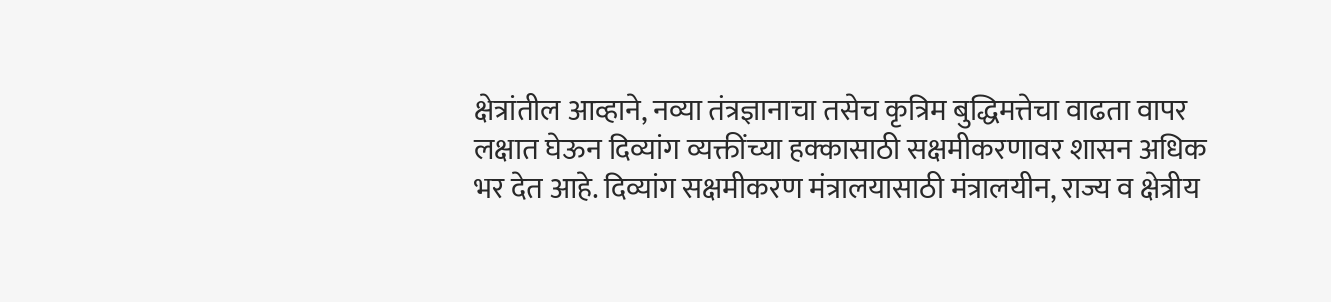क्षेत्रांतील आव्हाने, नव्या तंत्रज्ञानाचा तसेच कृत्रिम बुद्धिमत्तेचा वाढता वापर लक्षात घेऊन दिव्यांग व्यक्तींच्या हक्कासाठी सक्षमीकरणावर शासन अधिक भर देत आहे. दिव्यांग सक्षमीकरण मंत्रालयासाठी मंत्रालयीन, राज्य व क्षेत्रीय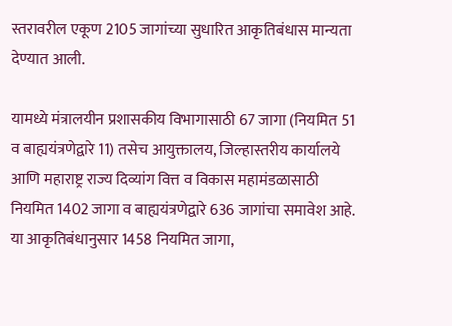स्तरावरील एकूण 2105 जागांच्या सुधारित आकृतिबंधास मान्यता देण्यात आली.

यामध्ये मंत्रालयीन प्रशासकीय विभागासाठी 67 जागा (नियमित 51 व बाह्ययंत्रणेद्वारे 11) तसेच आयुक्तालय, जिल्हास्तरीय कार्यालये आणि महाराष्ट्र राज्य दिव्यांग वित्त व विकास महामंडळासाठी नियमित 1402 जागा व बाह्ययंत्रणेद्वारे 636 जागांचा समावेश आहे. या आकृतिबंधानुसार 1458 नियमित जागा,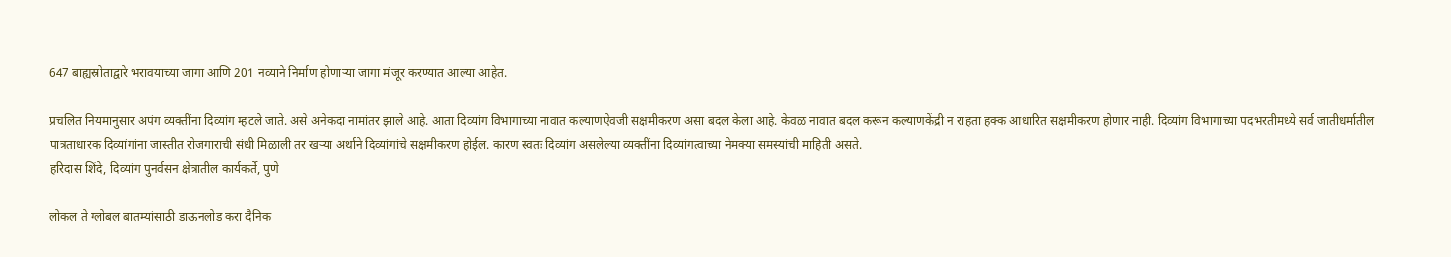647 बाह्यस्रोताद्वारे भरावयाच्या जागा आणि 201 नव्याने निर्माण होणाऱ्या जागा मंजूर करण्यात आल्या आहेत.

प्रचलित नियमानुसार अपंग व्यक्तींना दिव्यांग म्हटले जाते. असे अनेकदा नामांतर झाले आहे. आता दिव्यांग विभागाच्या नावात कल्याणऐवजी सक्षमीकरण असा बदल केला आहे. केवळ नावात बदल करून कल्याणकेंद्री न राहता हक्क आधारित सक्षमीकरण होणार नाही. दिव्यांग विभागाच्या पदभरतीमध्ये सर्व जातीधर्मातील पात्रताधारक दिव्यांगांना जास्तीत रोजगाराची संधी मिळाली तर खऱ्या अर्थाने दिव्यांगांचे सक्षमीकरण होईल. कारण स्वतः दिव्यांग असलेल्या व्यक्तींना दिव्यांगत्वाच्या नेमक्या समस्यांची माहिती असते.
हरिदास शिंदे, दिव्यांग पुनर्वसन क्षेत्रातील कार्यकर्ते, पुणे

लोकल ते ग्लोबल बातम्यांसाठी डाऊनलोड करा दैनिक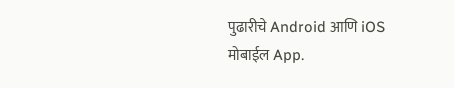पुढारीचे Android आणि iOS मोबाईल App.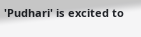'Pudhari' is excited to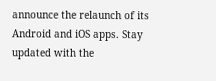announce the relaunch of its Android and iOS apps. Stay updated with the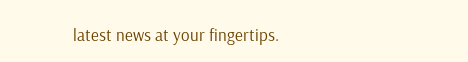latest news at your fingertips.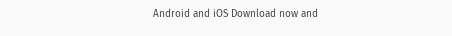Android and iOS Download now and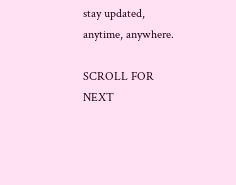stay updated, anytime, anywhere.

SCROLL FOR NEXT